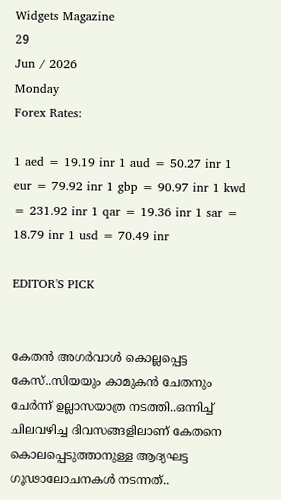Widgets Magazine
29
Jun / 2026
Monday
Forex Rates:

1 aed = 19.19 inr 1 aud = 50.27 inr 1 eur = 79.92 inr 1 gbp = 90.97 inr 1 kwd = 231.92 inr 1 qar = 19.36 inr 1 sar = 18.79 inr 1 usd = 70.49 inr

EDITOR'S PICK


കേതന്‍ അഗര്‍വാള്‍ കൊല്ലപ്പെട്ട കേസ്..സിയയും കാമുകന്‍ ചേതനും ചേർന്ന് ഉല്ലാസയാത്ര നടത്തി..ഒന്നിച്ച് ചിലവഴിച്ച ദിവസങ്ങളിലാണ് കേതനെ കൊലപ്പെടുത്താനുള്ള ആദ്യഘട്ട ഗൂഢാലോചനകള്‍ നടന്നത്..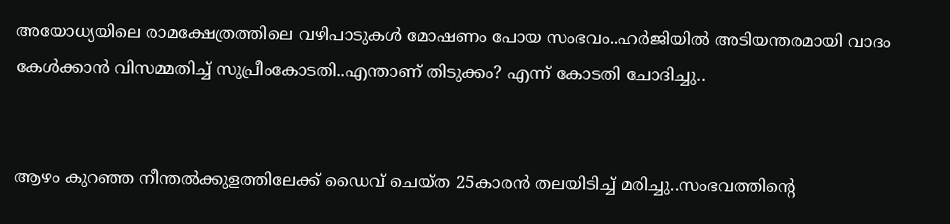അയോധ്യയിലെ രാമക്ഷേത്രത്തിലെ വഴിപാടുകൾ മോഷണം പോയ സംഭവം..ഹർജിയിൽ അടിയന്തരമായി വാദം കേൾക്കാൻ വിസമ്മതിച്ച് സുപ്രീംകോടതി..എന്താണ് തിടുക്കം? എന്ന് കോടതി ചോദിച്ചു..


ആഴം കുറഞ്ഞ നീന്തല്‍ക്കുളത്തിലേക്ക് ഡൈവ് ചെയ്ത 25കാരന്‍ തലയിടിച്ച് മരിച്ചു..സംഭവത്തിന്റെ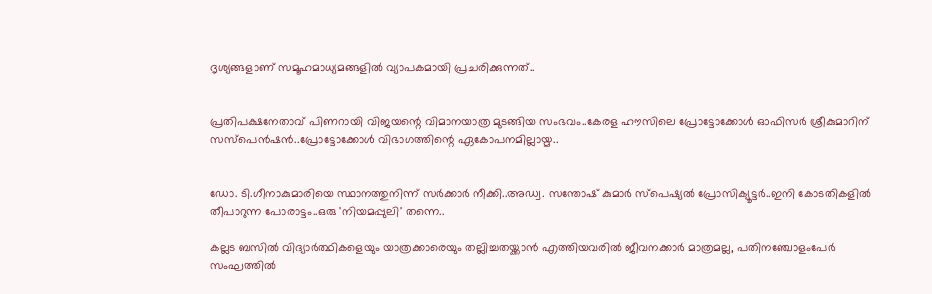ദൃശ്യങ്ങളാണ് സമൂഹമാധ്യമങ്ങളില്‍ വ്യാപകമായി പ്രചരിക്കുന്നത്..


പ്രതിപക്ഷനേതാവ് പിണറായി വിജയന്റെ വിമാനയാത്ര മുടങ്ങിയ സംഭവം..കേരള ഹൗസിലെ പ്രോട്ടോക്കോൾ ഓഫിസർ ശ്രീകുമാറിന് സസ്പെൻഷൻ..പ്രോട്ടോക്കോൾ വിഭാഗത്തിന്റെ ഏകോപനമില്ലായ്മ..


ഡോ. ടി.ഗീനാകുമാരിയെ സ്ഥാനത്തുനിന്ന് സർക്കാർ നീക്കി..അഡ്വ. സന്തോഷ് കുമാര്‍ സ്‌പെഷ്യല്‍ പ്രോസിക്യൂട്ടര്‍..ഇനി കോടതികളിൽ തീപാറുന്ന പോരാട്ടം..ഒരു 'നിയമപ്പുലി' തന്നെ..

കല്ലട ബസിൽ വിദ്യാർത്ഥികളെയും യാത്രക്കാരെയും തല്ലിച്ചതയ്ക്കാൻ എത്തിയവരിൽ ജീവനക്കാർ മാത്രമല്ല, പതിനഞ്ചോളംപേർ സംഘത്തില്‍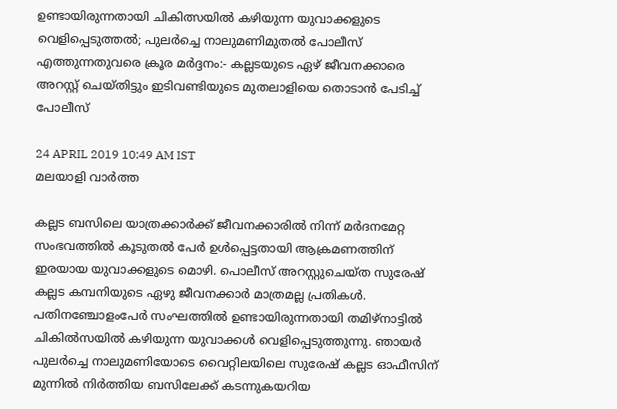ഉണ്ടായിരുന്നതായി ചികിത്സയിൽ കഴിയുന്ന യുവാക്കളുടെ വെളിപ്പെടുത്തൽ; പുലർച്ചെ നാലുമണിമുതൽ പോലീസ് എത്തുന്നതുവരെ ക്രൂര മർദ്ദനം:- കല്ലടയുടെ ഏഴ് ജീവനക്കാരെ അറസ്റ്റ് ചെയ്തിട്ടും ഇടിവണ്ടിയുടെ മുതലാളിയെ തൊടാൻ പേടിച്ച് പോലീസ്

24 APRIL 2019 10:49 AM IST
മലയാളി വാര്‍ത്ത

കല്ലട ബസിലെ യാത്രക്കാര്‍ക്ക് ജീവനക്കാരില്‍ നിന്ന് മര്‍ദനമേറ്റ സംഭവത്തിൽ കൂടുതൽ പേർ ഉൾപ്പെട്ടതായി ആക്രമണത്തിന് ഇരയായ യുവാക്കളുടെ മൊഴി. പൊലീസ് അറസ്റ്റുചെയ്ത സുരേഷ് കല്ലട കമ്പനിയുടെ ഏഴു ജീവനക്കാർ മാത്രമല്ല പ്രതികൾ. പതിനഞ്ചോളംപേർ സംഘത്തില്‍ ഉണ്ടായിരുന്നതായി തമിഴ്നാട്ടില്‍ ചികിൽസയിൽ കഴിയുന്ന യുവാക്കൾ വെളിപ്പെടുത്തുന്നു. ഞായർ പുലർച്ചെ നാലുമണിയോടെ വൈറ്റിലയിലെ സുരേഷ് കല്ലട ഓഫീസിന് മുന്നിൽ നിർത്തിയ ബസിലേക്ക് കടന്നുകയറിയ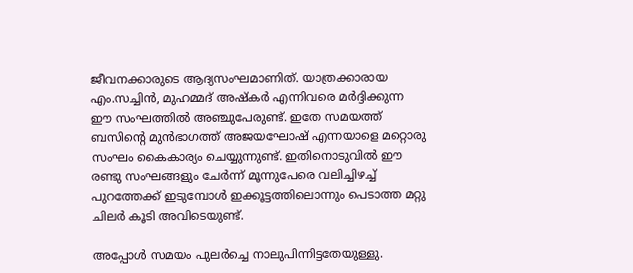ജീവനക്കാരുടെ ആദ്യസംഘമാണിത്. യാത്രക്കാരായ എം.സച്ചിൻ, മുഹമ്മദ് അഷ്കർ എന്നിവരെ മർദ്ദിക്കുന്ന ഈ സംഘത്തിൽ അഞ്ചുപേരുണ്ട്. ഇതേ സമയത്ത് ബസിന്റെ മുൻഭാഗത്ത് അജയഘോഷ് എന്നയാളെ മറ്റൊരു സംഘം കൈകാര്യം ചെയ്യുന്നുണ്ട്. ഇതിനൊടുവിൽ ഈ രണ്ടു സംഘങ്ങളും ചേർന്ന് മൂന്നുപേരെ വലിച്ചിഴച്ച് പുറത്തേക്ക് ഇടുമ്പോൾ ഇക്കൂട്ടത്തിലൊന്നും പെടാത്ത മറ്റു ചിലർ കൂടി അവിടെയുണ്ട്.

അപ്പോൾ സമയം പുലർച്ചെ നാലുപിന്നിട്ടതേയുള്ളു.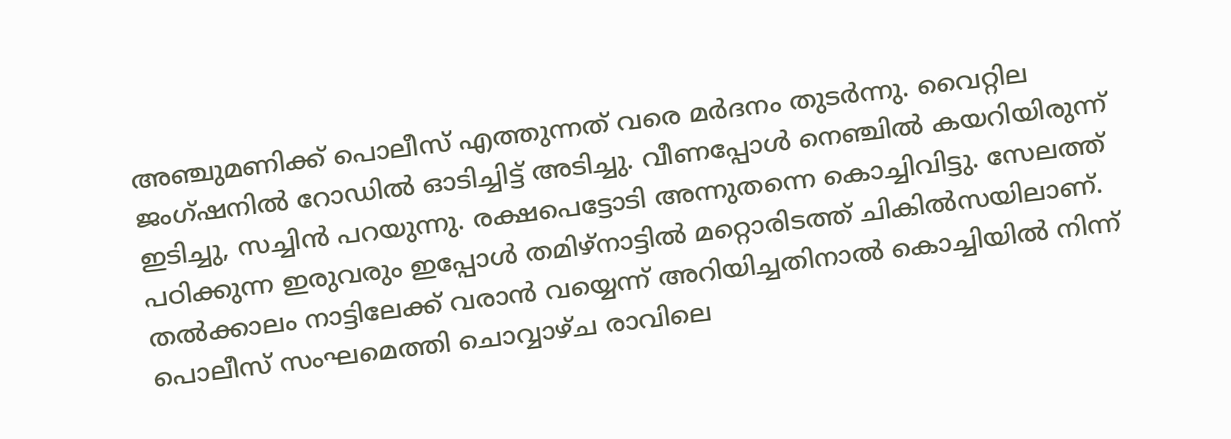അഞ്ചുമണിക്ക് പൊലീസ് എത്തുന്നത് വരെ മർദനം തുടർന്നു. വൈറ്റില ജംഗ്ഷനിൽ റോഡിൽ ഓടിച്ചിട്ട് അടിച്ചു. വീണപ്പോൾ നെഞ്ചിൽ കയറിയിരുന്ന് ഇടിച്ചു, സച്ചിൻ പറയുന്നു. രക്ഷപെട്ടോടി അന്നുതന്നെ കൊച്ചിവിട്ടു. സേലത്ത് പഠിക്കുന്ന ഇരുവരും ഇപ്പോള്‍ തമിഴ്നാട്ടിൽ മറ്റൊരിടത്ത് ചികിൽസയിലാണ്. തൽക്കാലം നാട്ടിലേക്ക് വരാൻ വയ്യെന്ന് അറിയിച്ചതിനാൽ കൊച്ചിയിൽ നിന്ന് പൊലീസ് സംഘമെത്തി ചൊവ്വാഴ്ച രാവിലെ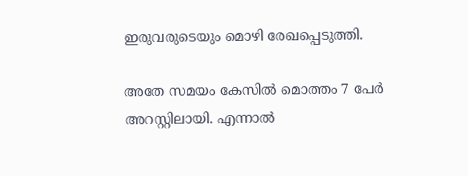ഇരുവരുടെയും മൊഴി രേഖപ്പെടുത്തി.

അതേ സമയം കേസില്‍ മൊത്തം 7 പേര്‍ അറസ്റ്റിലായി. എന്നാല്‍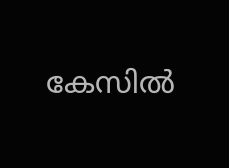കേസില്‍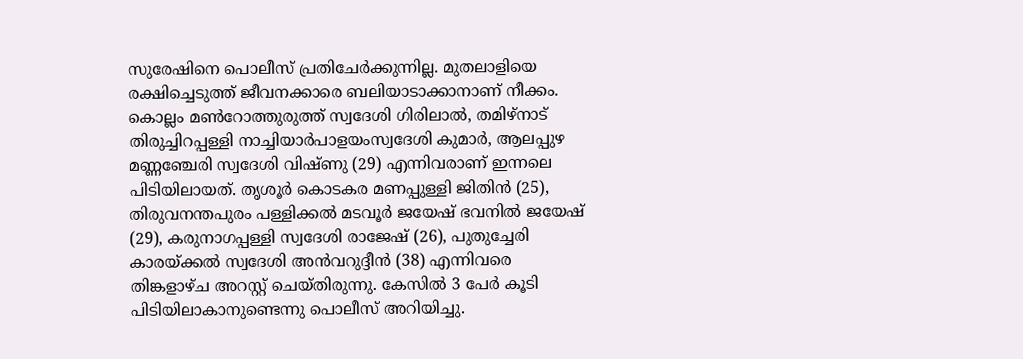സുരേഷിനെ പൊലീസ് പ്രതിചേര്‍ക്കുന്നില്ല. മുതലാളിയെ രക്ഷിച്ചെടുത്ത് ജീവനക്കാരെ ബലിയാടാക്കാനാണ് നീക്കം. കൊല്ലം മണ്‍റോത്തുരുത്ത് സ്വദേശി ഗിരിലാല്‍, തമിഴ്‌നാട് തിരുച്ചിറപ്പള്ളി നാച്ചിയാര്‍പാളയംസ്വദേശി കുമാര്‍, ആലപ്പുഴ മണ്ണഞ്ചേരി സ്വദേശി വിഷ്ണു (29) എന്നിവരാണ് ഇന്നലെ പിടിയിലായത്. തൃശൂര്‍ കൊടകര മണപ്പുള്ളി ജിതിന്‍ (25), തിരുവനന്തപുരം പള്ളിക്കല്‍ മടവൂര്‍ ജയേഷ് ഭവനില്‍ ജയേഷ് (29), കരുനാഗപ്പള്ളി സ്വദേശി രാജേഷ് (26), പുതുച്ചേരി കാരയ്ക്കല്‍ സ്വദേശി അന്‍വറുദ്ദീന്‍ (38) എന്നിവരെ തിങ്കളാഴ്ച അറസ്റ്റ് ചെയ്തിരുന്നു. കേസില്‍ 3 പേര്‍ കൂടി പിടിയിലാകാനുണ്ടെന്നു പൊലീസ് അറിയിച്ചു.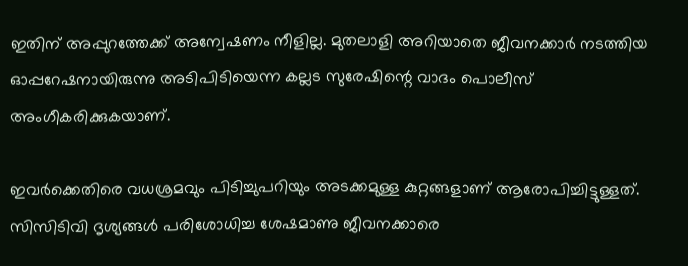ഇതിന് അപ്പുറത്തേക്ക് അന്വേഷണം നീളില്ല. മുതലാളി അറിയാതെ ജീവനക്കാര്‍ നടത്തിയ ഓപ്പറേഷനായിരുന്നു അടിപിടിയെന്ന കല്ലട സുരേഷിന്റെ വാദം പൊലീസ് അംഗീകരിക്കുകയാണ്.

ഇവര്‍ക്കെതിരെ വധശ്രമവും പിടിച്ചുപറിയും അടക്കമുള്ള കുറ്റങ്ങളാണ് ആരോപിച്ചിട്ടുള്ളത്. സിസിടിവി ദൃശ്യങ്ങള്‍ പരിശോധിച്ച ശേഷമാണു ജീവനക്കാരെ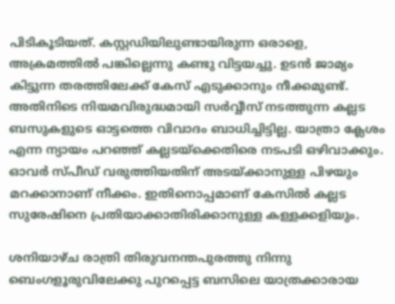പിടികൂടിയത്. കസ്റ്റഡിയിലുണ്ടായിരുന്ന ഒരാളെ, അക്രമത്തില്‍ പങ്കില്ലെന്നു കണ്ടു വിട്ടയച്ചു. ഉടന്‍ ജാമ്യം കിട്ടുന്ന തരത്തിലേക്ക് കേസ് എടുക്കാനും നീക്കമുണ്ട്. അതിനിടെ നിയമവിരുദ്ധമായി സര്‍വ്വീസ് നടത്തുന്ന കല്ലട ബസുകളുടെ ഓട്ടത്തെ വിവാദം ബാധിച്ചിട്ടില്ല. യാത്രാ ക്ലേശം എന്ന ന്യായം പറഞ്ഞ് കല്ലടയ്‌ക്കെതിരെ നടപടി ഒഴിവാക്കും. ഓവര്‍ സ്പീഡ് വരുത്തിയതിന് അടയ്ക്കാനുള്ള പിഴയും മറക്കാനാണ് നീക്കം. ഇതിനൊപ്പമാണ് കേസില്‍ കല്ലട സുരേഷിനെ പ്രതിയാക്കാതിരിക്കാനുള്ള കള്ളക്കളിയും.

ശനിയാഴ്ച രാത്രി തിരുവനന്തപുരത്തു നിന്നു ബെംഗളൂരുവിലേക്കു പുറപ്പെട്ട ബസിലെ യാത്രക്കാരായ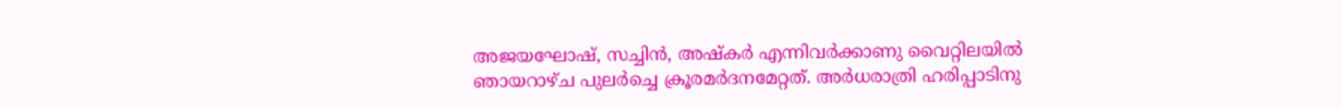അജയഘോഷ്, സച്ചിന്‍, അഷ്‌കര്‍ എന്നിവര്‍ക്കാണു വൈറ്റിലയില്‍ ഞായറാഴ്ച പുലര്‍ച്ചെ ക്രൂരമര്‍ദനമേറ്റത്. അര്‍ധരാത്രി ഹരിപ്പാടിനു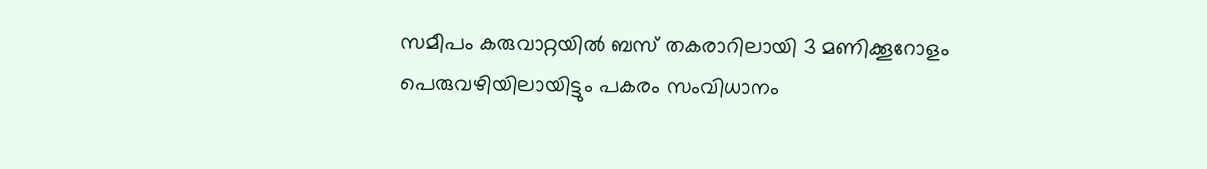സമീപം കരുവാറ്റയില്‍ ബസ് തകരാറിലായി 3 മണിക്കൂറോളം പെരുവഴിയിലായിട്ടും പകരം സംവിധാനം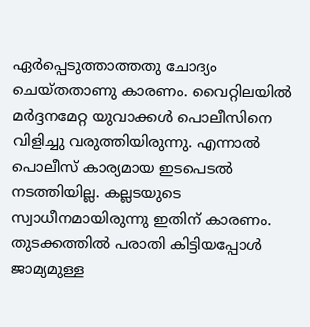ഏര്‍പ്പെടുത്താത്തതു ചോദ്യം ചെയ്തതാണു കാരണം. വൈറ്റിലയില്‍ മര്‍ദ്ദനമേറ്റ യുവാക്കള്‍ പൊലീസിനെ വിളിച്ചു വരുത്തിയിരുന്നു. എന്നാല്‍ പൊലീസ് കാര്യമായ ഇടപെടല്‍ നടത്തിയില്ല. കല്ലടയുടെ സ്വാധീനമായിരുന്നു ഇതിന് കാരണം. തുടക്കത്തില്‍ പരാതി കിട്ടിയപ്പോള്‍ ജാമ്യമുള്ള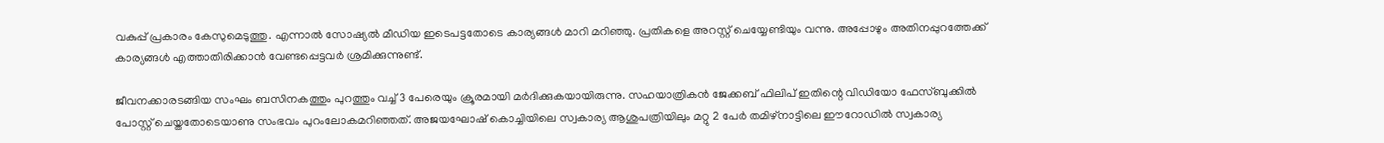വകുപ്പ് പ്രകാരം കേസുമെടുത്തു. എന്നാല്‍ സോഷ്യല്‍ മീഡിയ ഇടെപട്ടതോടെ കാര്യങ്ങള്‍ മാറി മറിഞ്ഞു. പ്രതികളെ അറസ്റ്റ് ചെയ്യേണ്ടിയും വന്നു. അപ്പോഴും അതിനപ്പുറത്തേക്ക് കാര്യങ്ങള്‍ എത്താതിരിക്കാന്‍ വേണ്ടപ്പെട്ടവര്‍ ശ്രമിക്കുന്നുണ്ട്.

ജീവനക്കാരടങ്ങിയ സംഘം ബസിനകത്തും പുറത്തും വച്ച്‌ 3 പേരെയും ക്രൂരമായി മര്‍ദിക്കുകയായിരുന്നു. സഹയാത്രികന്‍ ജേക്കബ് ഫിലിപ് ഇതിന്റെ വിഡിയോ ഫേസ്‌ബുക്കില്‍ പോസ്റ്റ് ചെയ്തതോടെയാണു സംഭവം പുറംലോകമറിഞ്ഞത്. അജയഘോഷ് കൊച്ചിയിലെ സ്വകാര്യ ആശുപത്രിയിലും മറ്റു 2 പേര്‍ തമിഴ്‌നാട്ടിലെ ഈറോഡില്‍ സ്വകാര്യ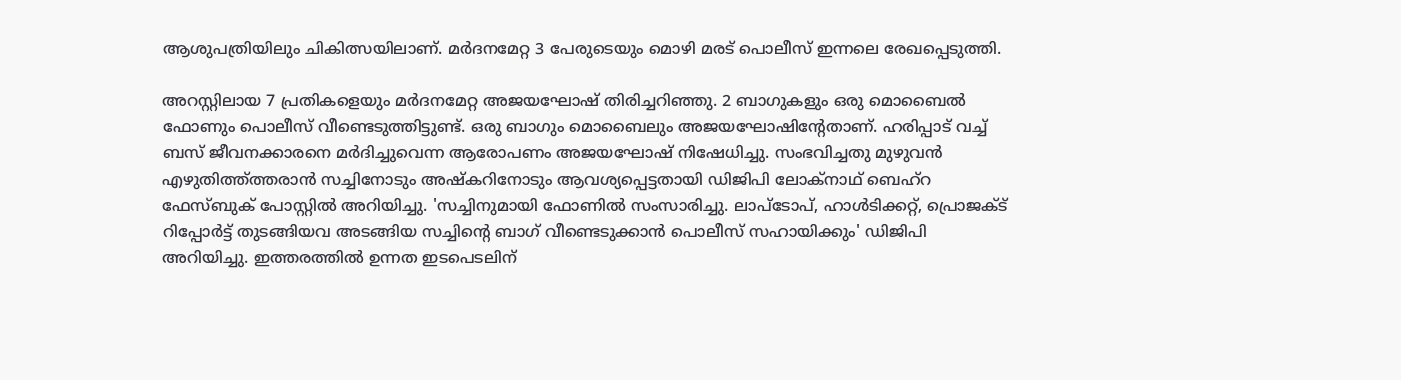ആശുപത്രിയിലും ചികിത്സയിലാണ്. മര്‍ദനമേറ്റ 3 പേരുടെയും മൊഴി മരട് പൊലീസ് ഇന്നലെ രേഖപ്പെടുത്തി.

അറസ്റ്റിലായ 7 പ്രതികളെയും മര്‍ദനമേറ്റ അജയഘോഷ് തിരിച്ചറിഞ്ഞു. 2 ബാഗുകളും ഒരു മൊബൈല്‍ ഫോണും പൊലീസ് വീണ്ടെടുത്തിട്ടുണ്ട്. ഒരു ബാഗും മൊബൈലും അജയഘോഷിന്റേതാണ്. ഹരിപ്പാട് വച്ച്‌ ബസ് ജീവനക്കാരനെ മര്‍ദിച്ചുവെന്ന ആരോപണം അജയഘോഷ് നിഷേധിച്ചു. സംഭവിച്ചതു മുഴുവന്‍ എഴുതിത്ത്ത്തരാന്‍ സച്ചിനോടും അഷ്‌കറിനോടും ആവശ്യപ്പെട്ടതായി ഡിജിപി ലോക്‌നാഥ് ബെഹ്‌റ ഫേസ്‌ബുക് പോസ്റ്റില്‍ അറിയിച്ചു. 'സച്ചിനുമായി ഫോണില്‍ സംസാരിച്ചു. ലാപ്‌ടോപ്, ഹാള്‍ടിക്കറ്റ്, പ്രൊജക്‌ട് റിപ്പോര്‍ട്ട് തുടങ്ങിയവ അടങ്ങിയ സച്ചിന്റെ ബാഗ് വീണ്ടെടുക്കാന്‍ പൊലീസ് സഹായിക്കും' ഡിജിപി അറിയിച്ചു. ഇത്തരത്തില്‍ ഉന്നത ഇടപെടലിന്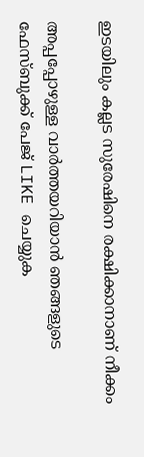ഇടയിലും കല്ലട സുരേഷിനെ രക്ഷിക്കാനാണ് നീക്കം

അപ്പപ്പോഴുള്ള വാര്‍ത്തയറിയാന്‍ ഞങ്ങളുടെ ഫേസ്‌ബുക്ക്‌ പേജ് LIKE ചെയ്യുക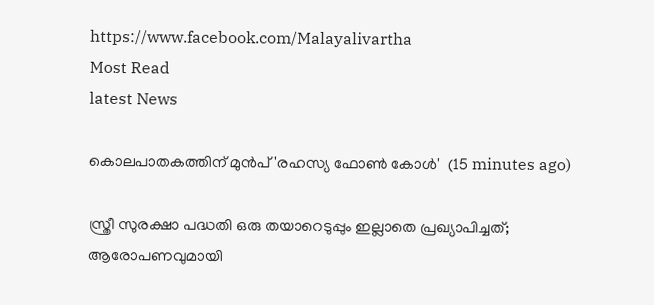https://www.facebook.com/Malayalivartha
Most Read
latest News

കൊലപാതകത്തിന് മുൻപ് 'രഹസ്യ ഫോൺ കോൾ'  (15 minutes ago)

സ്ത്രീ സുരക്ഷാ പദ്ധതി ഒരു തയാറെടുപ്പും ഇല്ലാതെ പ്രഖ്യാപിച്ചത്; ആരോപണവുമായി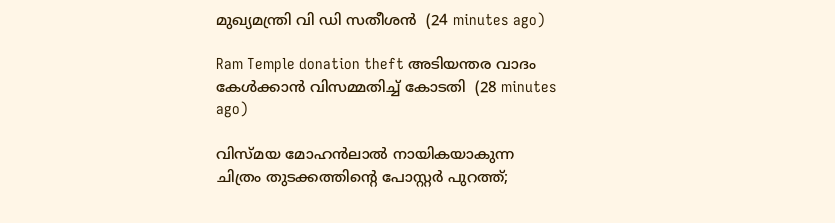മുഖ്യമന്ത്രി വി ഡി സതീശൻ  (24 minutes ago)

Ram Temple donation theft അടിയന്തര വാദം കേൾക്കാൻ വിസമ്മതിച്ച് കോടതി  (28 minutes ago)

വിസ്മയ മോഹൻലാൽ നായികയാകുന്ന ചിത്രം തുടക്കത്തിന്റെ പോസ്റ്റർ പുറത്ത്;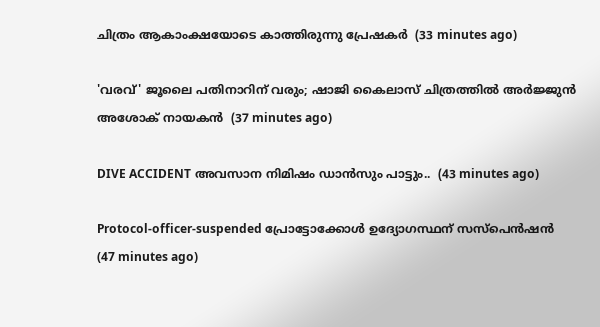ചിത്രം ആകാംക്ഷയോടെ കാത്തിരുന്നു പ്രേഷകർ  (33 minutes ago)

'വരവ്' ജൂലൈ പതിനാറിന് വരും; ഷാജി കൈലാസ് ചിത്രത്തിൽ അർജ്ജുൻ അശോക് നായകൻ  (37 minutes ago)

DIVE ACCIDENT അവസാന നിമിഷം ഡാൻസും പാട്ടും..  (43 minutes ago)

Protocol-officer-suspended പ്രോട്ടോക്കോൾ ഉദ്യോഗസ്ഥന് സസ്പെൻഷൻ  (47 minutes ago)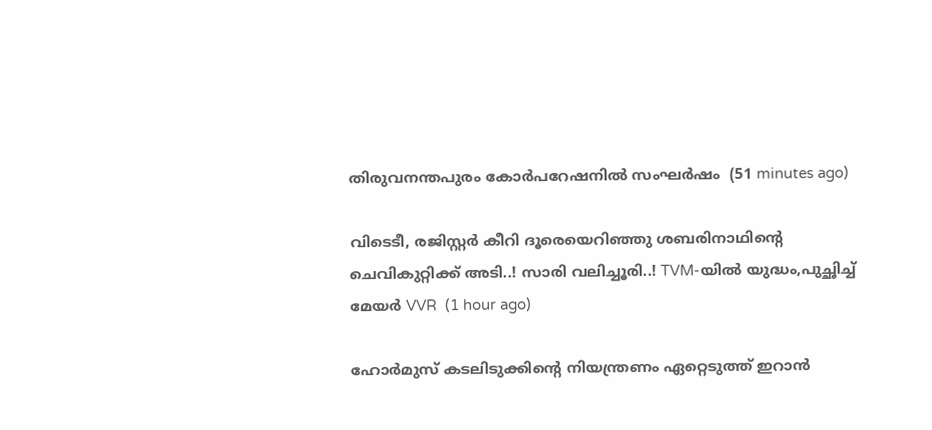തിരുവനന്തപുരം കോര്‍പറേഷനില്‍ സംഘര്‍ഷം  (51 minutes ago)

വിടെടീ, രജിസ്റ്റർ കീറി ദൂരെയെറിഞ്ഞു ശബരിനാഥിന്റെ ചെവികുറ്റിക്ക് അടി..! സാരി വലിച്ചൂരി..! TVM-യിൽ യുദ്ധം,പുച്ഛിച്ച് മേയർ VVR  (1 hour ago)

ഹോര്‍മുസ് കടലിടുക്കിന്റെ നിയന്ത്രണം ഏറ്റെടുത്ത് ഇറാന്‍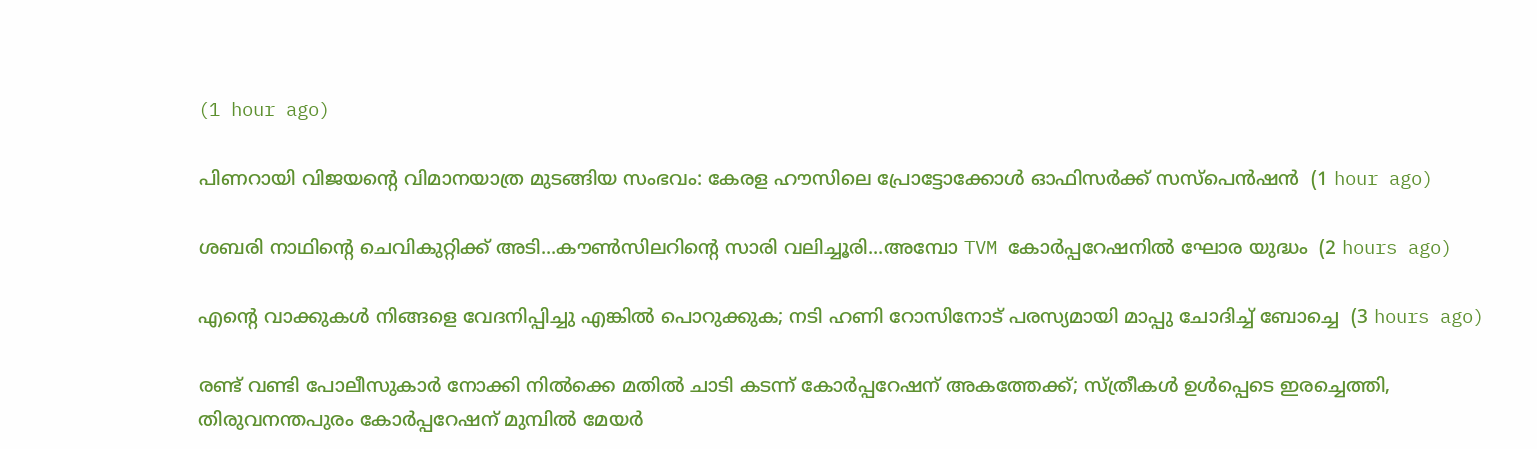(1 hour ago)

പിണറായി വിജയന്റെ വിമാനയാത്ര മുടങ്ങിയ സംഭവം: കേരള ഹൗസിലെ പ്രോട്ടോക്കോള്‍ ഓഫിസര്‍ക്ക് സസ്‌പെന്‍ഷന്‍  (1 hour ago)

ശബരി നാഥിന്റെ ചെവികുറ്റിക്ക് അടി...കൗൺസിലറിന്റെ സാരി വലിച്ചൂരി...അമ്പോ TVM കോർപ്പറേഷനിൽ ഘോര യുദ്ധം  (2 hours ago)

എന്റെ വാക്കുകൾ നിങ്ങളെ വേദനിപ്പിച്ചു എങ്കിൽ പൊറുക്കുക; നടി ഹണി റോസിനോട് പരസ്യമായി മാപ്പു ചോദിച്ച് ബോച്ചെ  (3 hours ago)

രണ്ട് വണ്ടി പോലീസുകാർ നോക്കി നിൽക്കെ മതിൽ ചാടി കടന്ന് കോർപ്പറേഷന് അകത്തേക്ക്; സ്ത്രീകൾ ഉൾപ്പെടെ ഇരച്ചെത്തി, തിരുവനന്തപുരം കോർപ്പറേഷന് മുമ്പിൽ മേയർ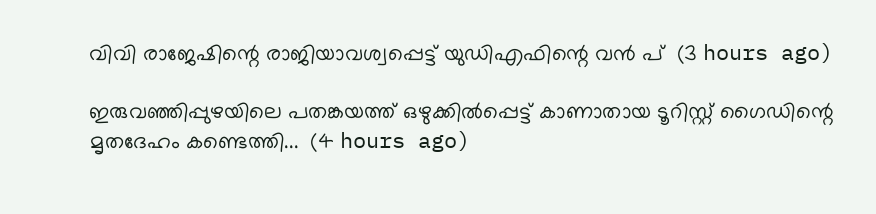വിവി രാജേഷിന്റെ രാജിയാവശ്വപ്പെട്ട് യുഡിഎഫിന്റെ വൻ പ്  (3 hours ago)

ഇരുവഞ്ഞിപ്പുഴയിലെ പതങ്കയത്ത് ഒഴുക്കിൽപ്പെട്ട് കാണാതായ ടൂറിസ്റ്റ് ഗൈഡിന്റെ മൃതദേഹം കണ്ടെത്തി...  (4 hours ago)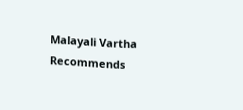Malayali Vartha Recommends